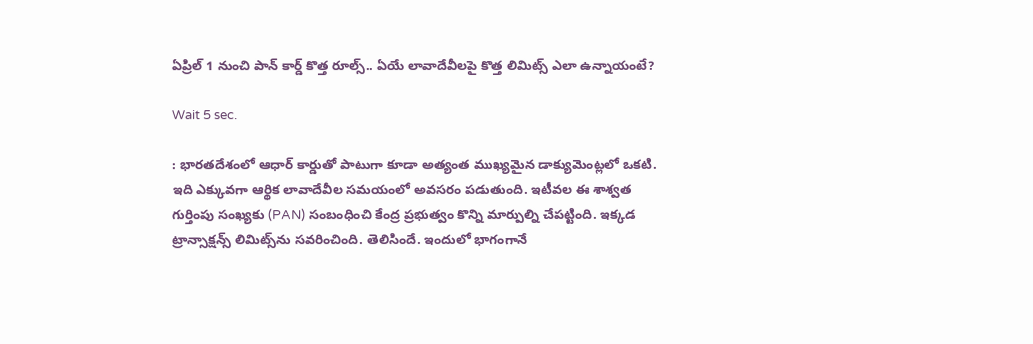ఏప్రిల్ 1 నుంచి పాన్ కార్డ్ కొత్త రూల్స్.. ఏయే లావాదేవీలపై కొత్త లిమిట్స్ ఎలా ఉన్నాయంటే?

Wait 5 sec.

: భారతదేశంలో ఆధార్ కార్డుతో పాటుగా కూడా అత్యంత ముఖ్యమైన డాక్యుమెంట్లలో ఒకటి. ఇది ఎక్కువగా ఆర్థిక లావాదేవీల సమయంలో అవసరం పడుతుంది. ఇటీవల ఈ శాశ్వత గుర్తింపు సంఖ్యకు (PAN) సంబంధించి కేంద్ర ప్రభుత్వం కొన్ని మార్పుల్ని చేపట్టింది. ఇక్కడ ట్రాన్సాక్షన్స్ లిమిట్స్‌ను సవరించింది. తెలిసిందే. ఇందులో భాగంగానే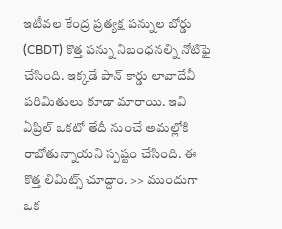ఇటీవల కేంద్ర ప్రత్యక్ష పన్నుల బోర్డు (CBDT) కొత్త పన్ను నిబంధనల్ని నోటిఫై చేసింది. ఇక్కడే పాన్ కార్డు లావాదేవీ పరిమితులు కూడా మారాయి. ఇవి ఏప్రిల్ ఒకటో తేదీ నుంచే అమల్లోకి రాబోతున్నాయని స్పష్టం చేసింది. ఈ కొత్త లిమిట్స్ చూద్దాం. >> ముందుగా ఒక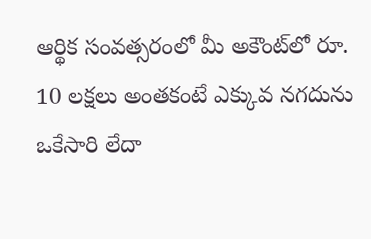ఆర్థిక సంవత్సరంలో మీ అకౌంట్‌లో రూ. 10 లక్షలు అంతకంటే ఎక్కువ నగదును ఒకేసారి లేదా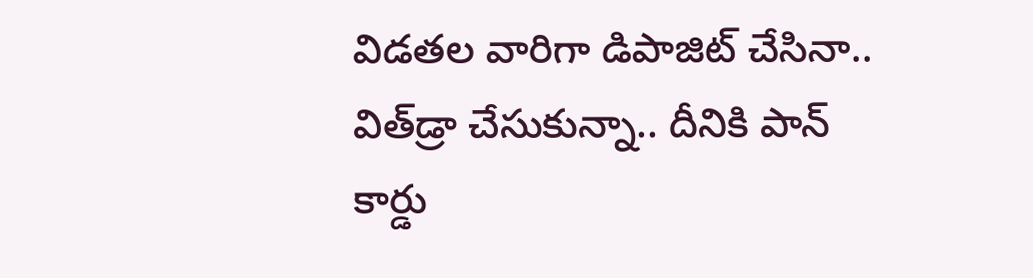విడతల వారిగా డిపాజిట్ చేసినా.. విత్‌డ్రా చేసుకున్నా.. దీనికి పాన్ కార్డు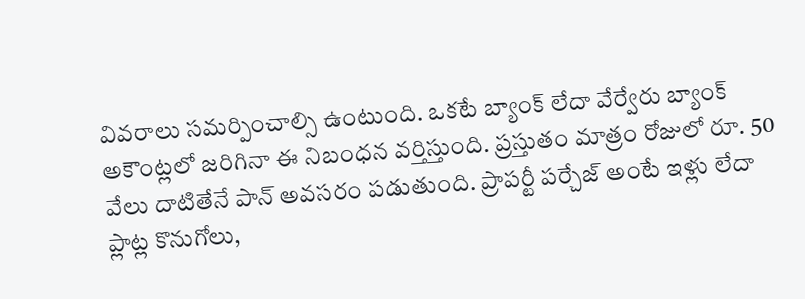వివరాలు సమర్పించాల్సి ఉంటుంది. ఒకటే బ్యాంక్ లేదా వేర్వేరు బ్యాంక్ అకౌంట్లలో జరిగినా ఈ నిబంధన వర్తిస్తుంది. ప్రస్తుతం మాత్రం రోజులో రూ. 50 వేలు దాటితేనే పాన్ అవసరం పడుతుంది. ప్రాపర్టీ పర్చేజ్ అంటే ఇళ్లు లేదా ప్లాట్ల కొనుగోలు,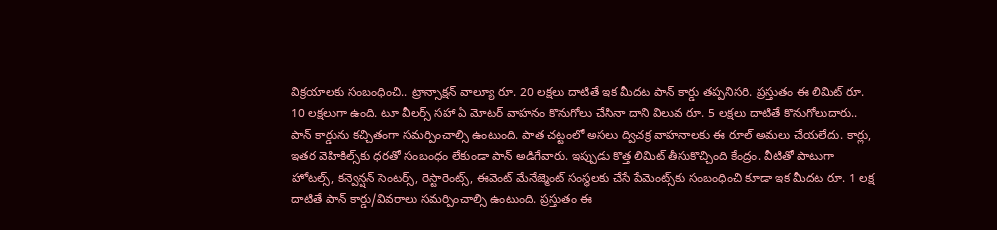విక్రయాలకు సంబంధించి.. ట్రాన్సాక్షన్ వాల్యూ రూ. 20 లక్షలు దాటితే ఇక మీదట పాన్ కార్డు తప్పనిసరి. ప్రస్తుతం ఈ లిమిట్ రూ. 10 లక్షలుగా ఉంది. టూ వీలర్స్ సహా ఏ మోటర్ వాహనం కొనుగోలు చేసినా దాని విలువ రూ. 5 లక్షలు దాటితే కొనుగోలుదారు.. పాన్ కార్డును కచ్చితంగా సమర్పించాల్సి ఉంటుంది. పాత చట్టంలో అసలు ద్విచక్ర వాహనాలకు ఈ రూల్ అమలు చేయలేదు. కార్లు, ఇతర వెహికిల్స్‌కు ధరతో సంబంధం లేకుండా పాన్ అడిగేవారు. ఇప్పుడు కొత్త లిమిట్ తీసుకొచ్చింది కేంద్రం. వీటితో పాటుగా హోటల్స్, కన్వెన్షన్ సెంటర్స్, రెస్టారెంట్స్, ఈవెంట్ మేనేజ్మెంట్ సంస్థలకు చేసే పేమెంట్స్‌కు సంబంధించి కూడా ఇక మీదట రూ. 1 లక్ష దాటితే పాన్ కార్డు/వివరాలు సమర్పించాల్సి ఉంటుంది. ప్రస్తుతం ఈ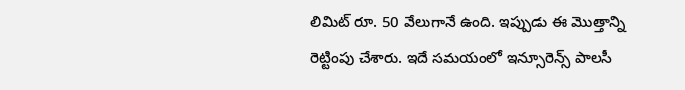లిమిట్ రూ. 50 వేలుగానే ఉంది. ఇప్పుడు ఈ మొత్తాన్ని రెట్టింపు చేశారు. ఇదే సమయంలో ఇన్సూరెన్స్ పాలసీ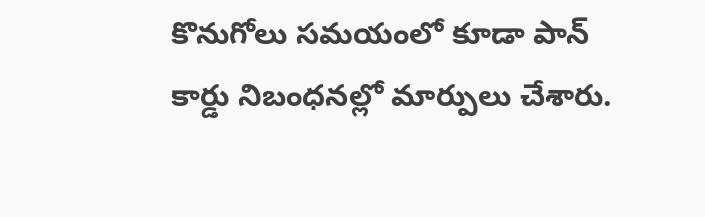కొనుగోలు సమయంలో కూడా పాన్ కార్డు నిబంధనల్లో మార్పులు చేశారు.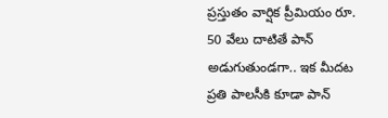ప్రస్తుతం వార్షిక ప్రీమియం రూ. 50 వేలు దాటితే పాన్ అడుగుతుండగా.. ఇక మీదట ప్రతి పాలసీకి కూడా పాన్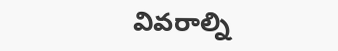వివరాల్ని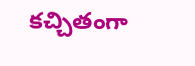కచ్చితంగా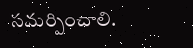సమర్పించాలి.